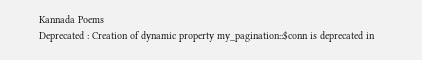Kannada Poems
Deprecated : Creation of dynamic property my_pagination::$conn is deprecated in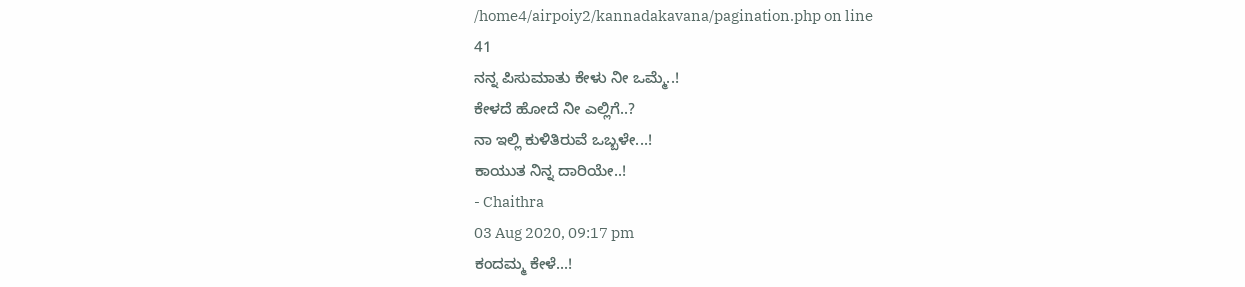/home4/airpoiy2/kannadakavana/pagination.php on line
41
ನನ್ನ ಪಿಸುಮಾತು ಕೇಳು ನೀ ಒಮ್ಮೆ..!
ಕೇಳದೆ ಹೋದೆ ನೀ ಎಲ್ಲಿಗೆ..?
ನಾ ಇಲ್ಲಿ ಕುಳಿತಿರುವೆ ಒಬ್ಬಳೇ...!
ಕಾಯುತ ನಿನ್ನ ದಾರಿಯೇ..!
- Chaithra
03 Aug 2020, 09:17 pm
ಕಂದಮ್ಮ ಕೇಳೆ...!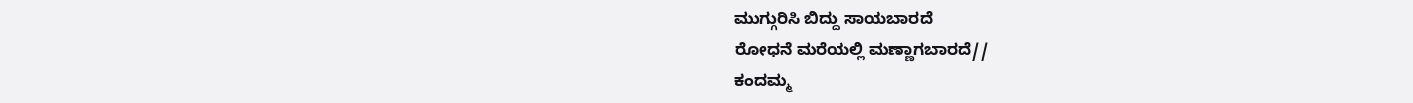ಮುಗ್ಗುರಿಸಿ ಬಿದ್ದು ಸಾಯಬಾರದೆ
ರೋಧನೆ ಮರೆಯಲ್ಲಿ ಮಣ್ಣಾಗಬಾರದೆ//
ಕಂದಮ್ಮ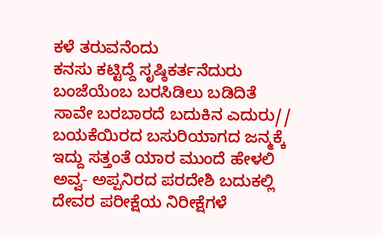ಕಳೆ ತರುವನೆಂದು
ಕನಸು ಕಟ್ಟಿದ್ದೆ ಸೃಷ್ಠಿಕರ್ತನೆದುರು
ಬಂಜೆಯೆಂಬ ಬರಸಿಡಿಲು ಬಡಿದಿತೆ
ಸಾವೇ ಬರಬಾರದೆ ಬದುಕಿನ ಎದುರು//
ಬಯಕೆಯಿರದ ಬಸುರಿಯಾಗದ ಜನ್ಮಕ್ಕೆ
ಇದ್ದು ಸತ್ತಂತೆ ಯಾರ ಮುಂದೆ ಹೇಳಲಿ
ಅವ್ವ- ಅಪ್ಪನಿರದ ಪರದೇಶಿ ಬದುಕಲ್ಲಿ
ದೇವರ ಪರೀಕ್ಷೆಯ ನಿರೀಕ್ಷೆಗಳೆ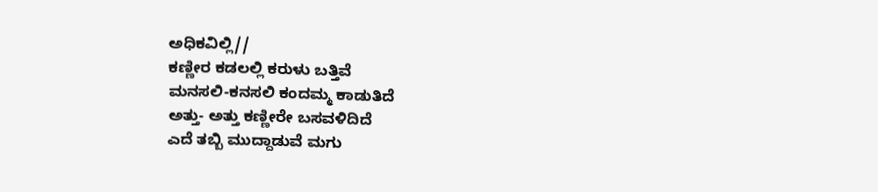ಅಧಿಕವಿಲ್ಲಿ//
ಕಣ್ಣೀರ ಕಡಲಲ್ಲಿ ಕರುಳು ಬತ್ತಿವೆ
ಮನಸಲಿ-ಕನಸಲಿ ಕಂದಮ್ಮ ಕಾಡುತಿದೆ
ಅತ್ತು- ಅತ್ತು ಕಣ್ಣೀರೇ ಬಸವಳಿದಿದೆ
ಎದೆ ತಬ್ಬಿ ಮುದ್ದಾಡುವೆ ಮಗು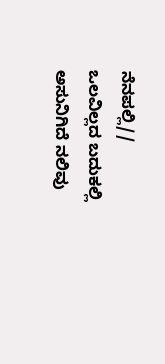ನೆನಪಲ್ಲಿ//
ಒಲವಿಲ್ಲದ ಬದುಕಲ್ಲಿ ಅಸುನಿಗಿದೆ ನಲಿವು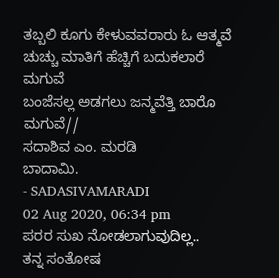ತಬ್ಬಲಿ ಕೂಗು ಕೇಳುವವರಾರು ಓ ಆತ್ಮವೆ
ಚುಚ್ಚು ಮಾತಿಗೆ ಹೆಚ್ಚಿಗೆ ಬದುಕಲಾರೆ ಮಗುವೆ
ಬಂಜೆಸಲ್ಲ ಅಡಗಲು ಜನ್ಮವೆತ್ತಿ ಬಾರೊ ಮಗುವೆ//
ಸದಾಶಿವ ಎಂ. ಮರಡಿ
ಬಾದಾಮಿ.
- SADASIVAMARADI
02 Aug 2020, 06:34 pm
ಪರರ ಸುಖ ನೋಡಲಾಗುವುದಿಲ್ಲ..
ತನ್ನ ಸಂತೋಷ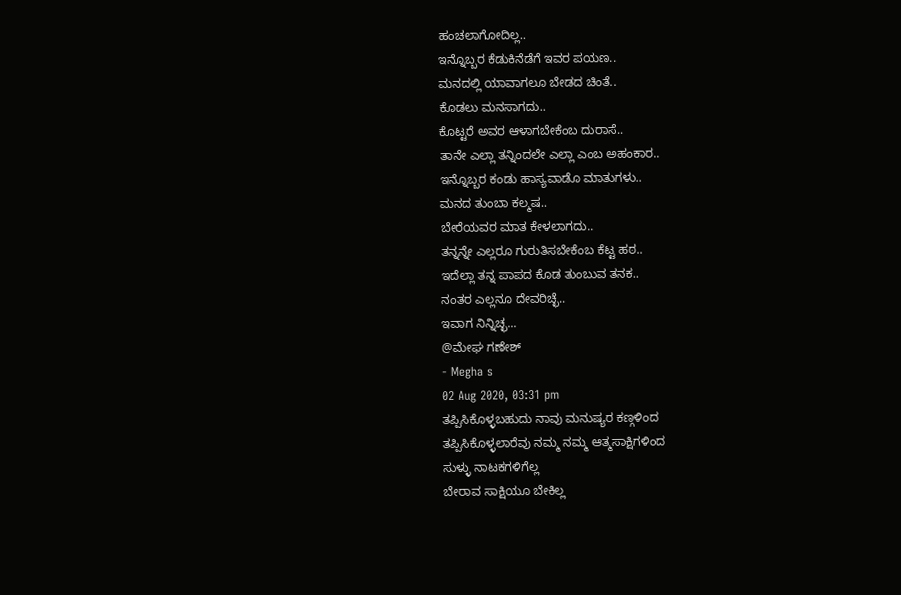ಹಂಚಲಾಗೋದಿಲ್ಲ..
ಇನ್ನೊಬ್ಬರ ಕೆಡುಕಿನೆಡೆಗೆ ಇವರ ಪಯಣ..
ಮನದಲ್ಲಿ ಯಾವಾಗಲೂ ಬೇಡದ ಚಿಂತೆ..
ಕೊಡಲು ಮನಸಾಗದು..
ಕೊಟ್ಟರೆ ಅವರ ಆಳಾಗಬೇಕೆಂಬ ದುರಾಸೆ..
ತಾನೇ ಎಲ್ಲಾ ತನ್ನಿಂದಲೇ ಎಲ್ಲಾ ಎಂಬ ಅಹಂಕಾರ..
ಇನ್ನೊಬ್ಬರ ಕಂಡು ಹಾಸ್ಯವಾಡೊ ಮಾತುಗಳು..
ಮನದ ತುಂಬಾ ಕಲ್ಮಷ..
ಬೇರೆಯವರ ಮಾತ ಕೇಳಲಾಗದು..
ತನ್ನನ್ನೇ ಎಲ್ಲರೂ ಗುರುತಿಸಬೇಕೆಂಬ ಕೆಟ್ಟ ಹಠ..
ಇದೆಲ್ಲಾ ತನ್ನ ಪಾಪದ ಕೊಡ ತುಂಬುವ ತನಕ..
ನಂತರ ಎಲ್ಲನೂ ದೇವರಿಚ್ಛೆ..
ಇವಾಗ ನಿನ್ನಿಚ್ಛ...
@ಮೇಘ ಗಣೇಶ್
- Megha s
02 Aug 2020, 03:31 pm
ತಪ್ಪಿಸಿಕೊಳ್ಳಬಹುದು ನಾವು ಮನುಷ್ಯರ ಕಣ್ಗಳಿಂದ
ತಪ್ಪಿಸಿಕೊಳ್ಳಲಾರೆವು ನಮ್ಮ ನಮ್ಮ ಆತ್ಮಸಾಕ್ಷಿಗಳಿಂದ
ಸುಳ್ಳು ನಾಟಕಗಳಿಗೆಲ್ಲ
ಬೇರಾವ ಸಾಕ್ಷಿಯೂ ಬೇಕಿಲ್ಲ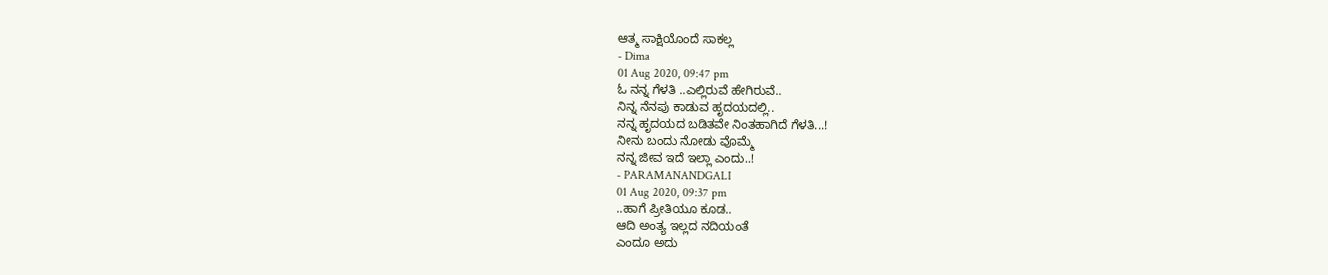ಆತ್ಮ ಸಾಕ್ಷಿಯೊಂದೆ ಸಾಕಲ್ಲ
- Dima
01 Aug 2020, 09:47 pm
ಓ ನನ್ನ ಗೆಳತಿ ..ಎಲ್ಲಿರುವೆ ಹೇಗಿರುವೆ..
ನಿನ್ನ ನೆನಪು ಕಾಡುವ ಹೃದಯದಲ್ಲಿ..
ನನ್ನ ಹೃದಯದ ಬಡಿತವೇ ನಿಂತಹಾಗಿದೆ ಗೆಳತಿ...!
ನೀನು ಬಂದು ನೋಡು ವೊಮ್ಮೆ
ನನ್ನ ಜೀವ ಇದೆ ಇಲ್ಲಾ ಎಂದು..!
- PARAMANANDGALI
01 Aug 2020, 09:37 pm
..ಹಾಗೆ ಪ್ರೀತಿಯೂ ಕೂಡ..
ಆದಿ ಅಂತ್ಯ ಇಲ್ಲದ ನದಿಯಂತೆ
ಎಂದೂ ಅದು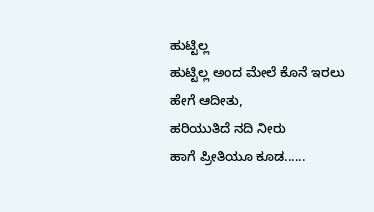ಹುಟ್ಟಿಲ್ಲ
ಹುಟ್ಟಿಲ್ಲ ಅಂದ ಮೇಲೆ ಕೊನೆ ಇರಲು ಹೇಗೆ ಆದೀತು,
ಹರಿಯುತಿದೆ ನದಿ ನೀರು
ಹಾಗೆ ಪ್ರೀತಿಯೂ ಕೂಡ......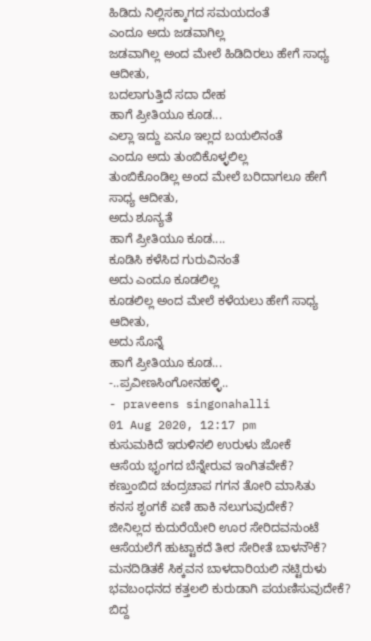ಹಿಡಿದು ನಿಲ್ಲಿಸಕ್ಕಾಗದ ಸಮಯದಂತೆ
ಎಂದೂ ಅದು ಜಡವಾಗಿಲ್ಲ
ಜಡವಾಗಿಲ್ಲ ಅಂದ ಮೇಲೆ ಹಿಡಿದಿರಲು ಹೇಗೆ ಸಾಧ್ಯ ಆದೀತು,
ಬದಲಾಗುತ್ತಿದೆ ಸದಾ ದೇಹ
ಹಾಗೆ ಪ್ರೀತಿಯೂ ಕೂಡ...
ಎಲ್ಲಾ ಇದ್ದು ಏನೂ ಇಲ್ಲದ ಬಯಲಿನಂತೆ
ಎಂದೂ ಅದು ತುಂಬಿಕೊಳ್ಳಲಿಲ್ಲ
ತುಂಬಿಕೊಂಡಿಲ್ಲ ಅಂದ ಮೇಲೆ ಬರಿದಾಗಲೂ ಹೇಗೆ ಸಾಧ್ಯ ಆದೀತು,
ಅದು ಶೂನ್ಯತೆ
ಹಾಗೆ ಪ್ರೀತಿಯೂ ಕೂಡ....
ಕೂಡಿಸಿ ಕಳೆಸಿದ ಗುರುವಿನಂತೆ
ಅದು ಎಂದೂ ಕೂಡಲಿಲ್ಲ
ಕೂಡಲಿಲ್ಲ ಅಂದ ಮೇಲೆ ಕಳೆಯಲು ಹೇಗೆ ಸಾಧ್ಯ ಆದೀತು,
ಅದು ಸೊನ್ನೆ
ಹಾಗೆ ಪ್ರೀತಿಯೂ ಕೂಡ...
-..ಪ್ರವೀಣಸಿಂಗೋನಹಳ್ಳಿ..
- praveens singonahalli
01 Aug 2020, 12:17 pm
ಕುಸುಮಕಿದೆ ಇರುಳಿನಲಿ ಉರುಳು ಜೋಕೆ
ಆಸೆಯ ಭೃಂಗದ ಬೆನ್ನೇರುವ ಇಂಗಿತವೇಕೆ?
ಕಣ್ತುಂಬಿದ ಚಂದ್ರಚಾಪ ಗಗನ ತೋರಿ ಮಾಸಿತು
ಕನಸ ಶೃಂಗಕೆ ಏಣಿ ಹಾಕಿ ನಲುಗುವುದೇಕೆ?
ಜೀನಿಲ್ಲದ ಕುದುರೆಯೇರಿ ಊರ ಸೇರಿದವನುಂಟೆ
ಆಸೆಯಲೆಗೆ ಹುಟ್ಟಾಕದೆ ತೀರ ಸೇರೀತೆ ಬಾಳನೌಕೆ?
ಮನದಿಡಿತಕೆ ಸಿಕ್ಕವನ ಬಾಳದಾರಿಯಲಿ ನಟ್ಟಿರುಳು
ಭವಬಂಧನದ ಕತ್ತಲಲಿ ಕುರುಡಾಗಿ ಪಯಣಿಸುವುದೇಕೆ?
ಬಿದ್ದ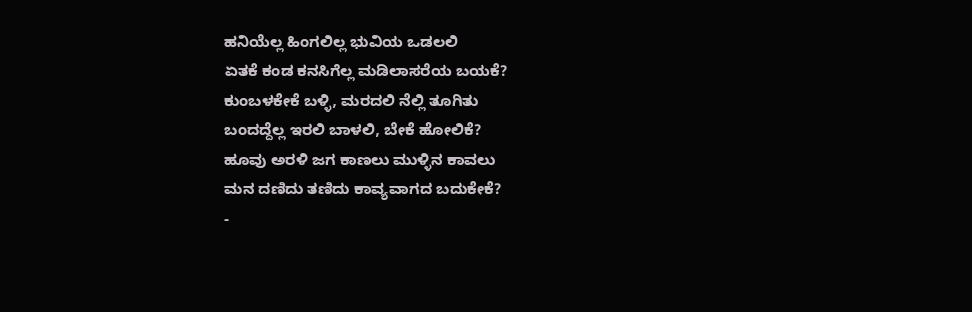ಹನಿಯೆಲ್ಲ ಹಿಂಗಲಿಲ್ಲ ಭುವಿಯ ಒಡಲಲಿ
ಏತಕೆ ಕಂಡ ಕನಸಿಗೆಲ್ಲ ಮಡಿಲಾಸರೆಯ ಬಯಕೆ?
ಕುಂಬಳಕೇಕೆ ಬಳ್ಳಿ, ಮರದಲಿ ನೆಲ್ಲಿ ತೂಗಿತು
ಬಂದದ್ದೆಲ್ಲ ಇರಲಿ ಬಾಳಲಿ, ಬೇಕೆ ಹೋಲಿಕೆ?
ಹೂವು ಅರಳಿ ಜಗ ಕಾಣಲು ಮುಳ್ಳಿನ ಕಾವಲು
ಮನ ದಣಿದು ತಣಿದು ಕಾವ್ಯವಾಗದ ಬದುಕೇಕೆ?
-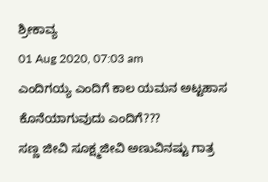ಶ್ರೀಕಾವ್ಯ
01 Aug 2020, 07:03 am
ಎಂದಿಗಯ್ಯ ಎಂದಿಗೆ ಕಾಲ ಯಮನ ಅಟ್ಟಹಾಸ ಕೊನೆಯಾಗುವುದು ಎಂದಿಗೆ???
ಸಣ್ಣ ಜೀವಿ ಸೂಕ್ಷ್ಮಜೀವಿ ಅಣುವಿನಷ್ಟು ಗಾತ್ರ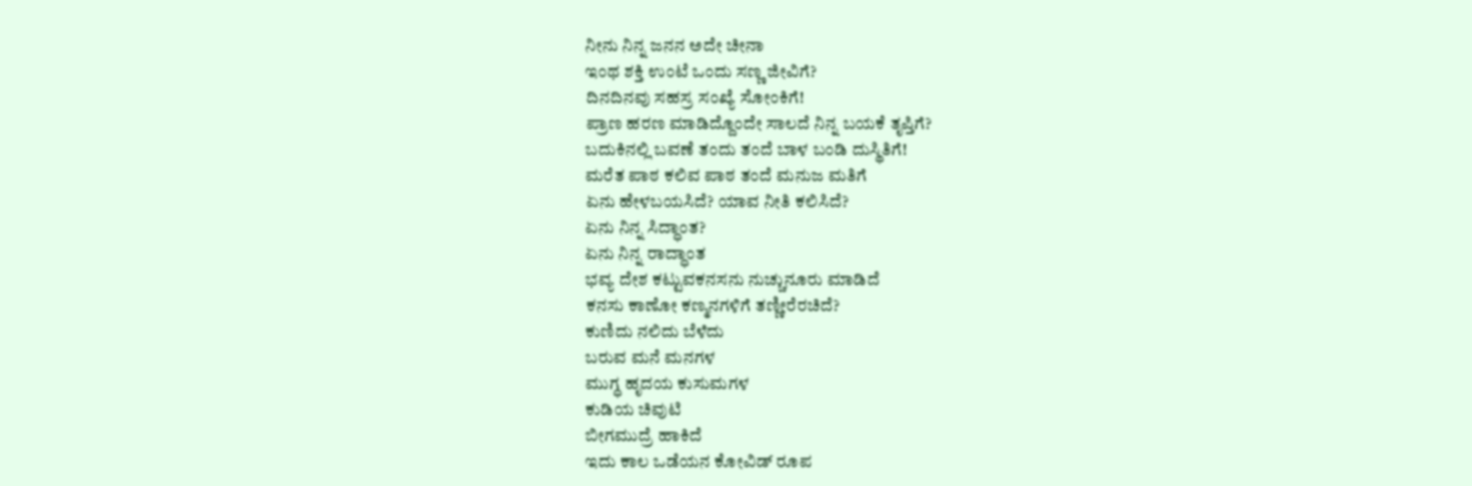ನೀನು ನಿನ್ನ ಜನನ ಅದೇ ಚೀನಾ
ಇಂಥ ಶಕ್ತಿ ಉಂಟೆ ಒಂದು ಸಣ್ಣ ಜೀವಿಗೆ?
ದಿನದಿನವು ಸಹಸ್ರ ಸಂಖ್ಯೆ ಸೋಂಕಿಗೆ!
ಪ್ರಾಣ ಹರಣ ಮಾಡಿದ್ದೊಂದೇ ಸಾಲದೆ ನಿನ್ನ ಬಯಕೆ ತೃಪ್ತಿಗೆ?
ಬದುಕಿನಲ್ಲಿ ಬವಣೆ ತಂದು ತಂದೆ ಬಾಳ ಬಂಡಿ ದುಸ್ಥಿತಿಗೆ!
ಮರೆತ ಪಾಠ ಕಲಿವ ಪಾಠ ತಂದೆ ಮನುಜ ಮತಿಗೆ
ಏನು ಹೇಳಬಯಸಿದೆ? ಯಾವ ನೀತಿ ಕಲಿಸಿದೆ?
ಏನು ನಿನ್ನ ಸಿದ್ಧಾಂತ?
ಏನು ನಿನ್ನ ರಾದ್ಧಾಂತ
ಭವ್ಯ ದೇಶ ಕಟ್ಟುವಕನಸನು ನುಚ್ಚುನೂರು ಮಾಡಿದೆ
ಕನಸು ಕಾಣೋ ಕಣ್ಮನಗಳಿಗೆ ತಣ್ಣೀರೆರಚಿದೆ?
ಕುಣಿದು ನಲಿದು ಬೆಳೆದು
ಬರುವ ಮನೆ ಮನಗಳ
ಮುಗ್ಧ ಹೃದಯ ಕುಸುಮಗಳ
ಕುಡಿಯ ಚಿವುಟಿ
ಬೀಗಮುದ್ರೆ ಹಾಕಿದೆ
ಇದು ಕಾಲ ಒಡೆಯನ ಕೋವಿಡ್ ರೂಪ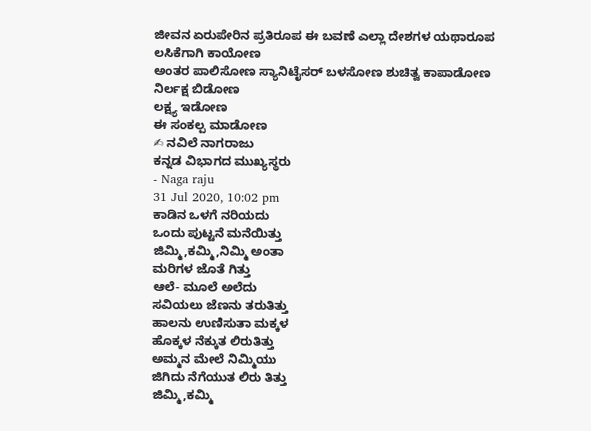ಜೀವನ ಏರುಪೇರಿನ ಪ್ರತಿರೂಪ ಈ ಬವಣೆ ಎಲ್ಲಾ ದೇಶಗಳ ಯಥಾರೂಪ
ಲಸಿಕೆಗಾಗಿ ಕಾಯೋಣ
ಅಂತರ ಪಾಲಿಸೋಣ ಸ್ಯಾನಿಟೈಸರ್ ಬಳಸೋಣ ಶುಚಿತ್ವ ಕಾಪಾಡೋಣ
ನಿರ್ಲಕ್ಷ ಬಿಡೋಣ
ಲಕ್ಷ್ಯ ಇಡೋಣ
ಈ ಸಂಕಲ್ಪ ಮಾಡೋಣ
✍ ನವಿಲೆ ನಾಗರಾಜು
ಕನ್ನಡ ವಿಭಾಗದ ಮುಖ್ಯಸ್ಥರು
- Naga raju
31 Jul 2020, 10:02 pm
ಕಾಡಿನ ಒಳಗೆ ನರಿಯದು
ಒಂದು ಪುಟ್ಟನೆ ಮನೆಯಿತ್ತು
ಜಿಮ್ಮಿ,ಕಮ್ಮಿ,ನಿಮ್ಮಿ ಅಂತಾ
ಮರಿಗಳ ಜೊತೆ ಗಿತ್ತು
ಆಲೆ- ಮೂಲೆ ಅಲೆದು
ಸವಿಯಲು ಜೆಣನು ತರುತಿತ್ತು
ಹಾಲನು ಉಣಿಸುತಾ ಮಕ್ಕಳ
ಹೊಕ್ಕಳ ನೆಕ್ಕುತ ಲಿರುತಿತ್ತು
ಅಮ್ಮನ ಮೇಲೆ ನಿಮ್ಮಿಯು
ಜಿಗಿದು ನೆಗೆಯುತ ಲಿರು ತಿತ್ತು
ಜಿಮ್ಮಿ,ಕಮ್ಮಿ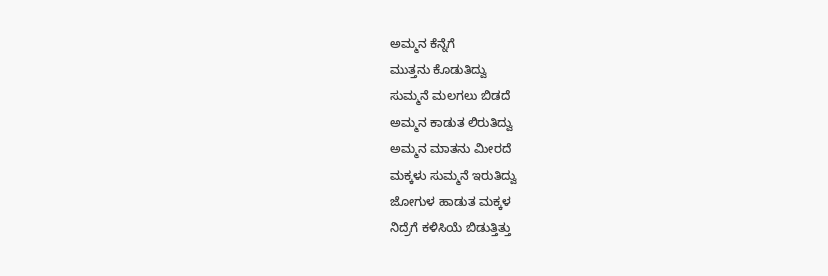ಅಮ್ಮನ ಕೆನ್ನೆಗೆ
ಮುತ್ತನು ಕೊಡುತಿದ್ವು
ಸುಮ್ಮನೆ ಮಲಗಲು ಬಿಡದೆ
ಅಮ್ಮನ ಕಾಡುತ ಲಿರುತಿದ್ವು
ಅಮ್ಮನ ಮಾತನು ಮೀರದೆ
ಮಕ್ಕಳು ಸುಮ್ಮನೆ ಇರುತಿದ್ವು
ಜೋಗುಳ ಹಾಡುತ ಮಕ್ಕಳ
ನಿದ್ರೆಗೆ ಕಳಿಸಿಯೆ ಬಿಡುತ್ತಿತ್ತು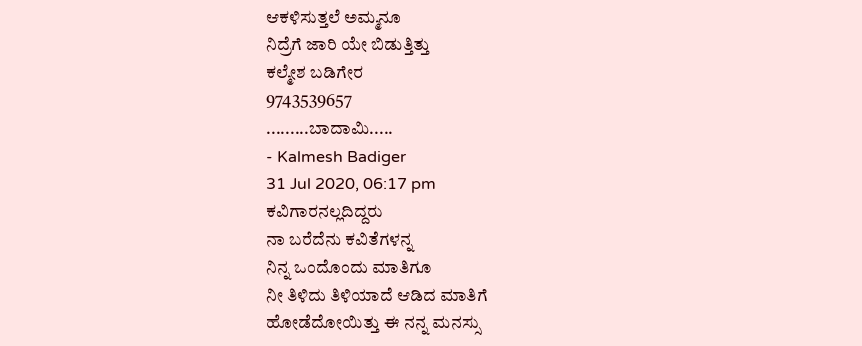ಆಕಳಿಸುತ್ತಲೆ ಅಮ್ಮನೂ
ನಿದ್ರೆಗೆ ಜಾರಿ ಯೇ ಬಿಡುತ್ತಿತ್ತು
ಕಲ್ಮೇಶ ಬಡಿಗೇರ
9743539657
.........ಬಾದಾಮಿ.....
- Kalmesh Badiger
31 Jul 2020, 06:17 pm
ಕವಿಗಾರನಲ್ಲದಿದ್ದರು
ನಾ ಬರೆದೆನು ಕವಿತೆಗಳನ್ನ
ನಿನ್ನ ಒಂದೊಂದು ಮಾತಿಗೂ
ನೀ ತಿಳಿದು ತಿಳಿಯಾದೆ ಆಡಿದ ಮಾತಿಗೆ
ಹೋಡೆದೋಯಿತ್ತು ಈ ನನ್ನ ಮನಸ್ಸು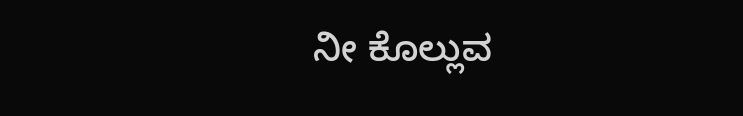ನೀ ಕೊಲ್ಲುವ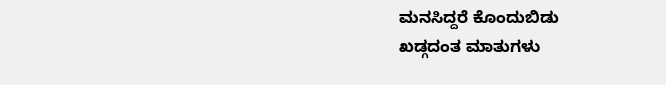ಮನಸಿದ್ದರೆ ಕೊಂದುಬಿಡು
ಖಡ್ಗದಂತ ಮಾತುಗಳು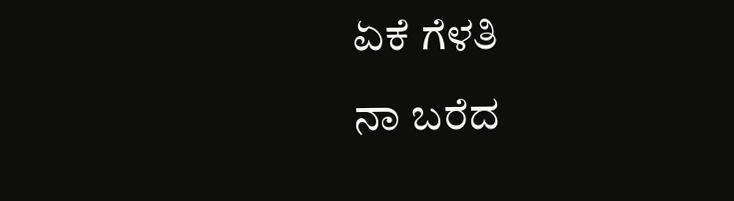ಏಕೆ ಗೆಳತಿ
ನಾ ಬರೆದ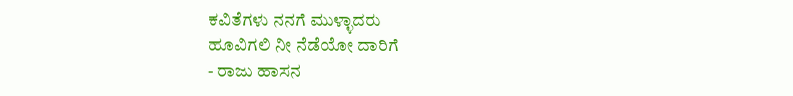ಕವಿತೆಗಳು ನನಗೆ ಮುಳ್ಳಾದರು
ಹೂವಿಗಲಿ ನೀ ನೆಡೆಯೋ ದಾರಿಗೆ
- ರಾಜು ಹಾಸನ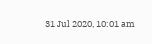31 Jul 2020, 10:01 am